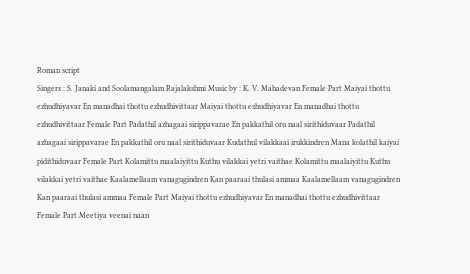Roman script
Singers : S. Janaki and Soolamangalam Rajalakshmi Music by : K. V. Mahadevan Female Part Maiyai thottu ezhudhiyavar En manadhai thottu ezhudhivittaar Maiyai thottu ezhudhiyavar En manadhai thottu ezhudhivittaar Female Part Padathil azhagaai sirippavarae En pakkathil oru naal sirithiduvaar Padathil azhagaai sirippavarae En pakkathil oru naal sirithiduvaar Kudathul vilakkaai irukkindren Mana kolathil kaiyai pidithiduvaar Female Part Kolamittu maalaiyittu Kuthu vilakkai yetri vaithae Kolamittu maalaiyittu Kuthu vilakkai yetri vaithae Kaalamellaam vanagugindren Kan paaraai thulasi ammaa Kaalamellaam vanagugindren Kan paaraai thulasi ammaa Female Part Maiyai thottu ezhudhiyavar En manadhai thottu ezhudhivittaar Female Part Meetiya veenai naan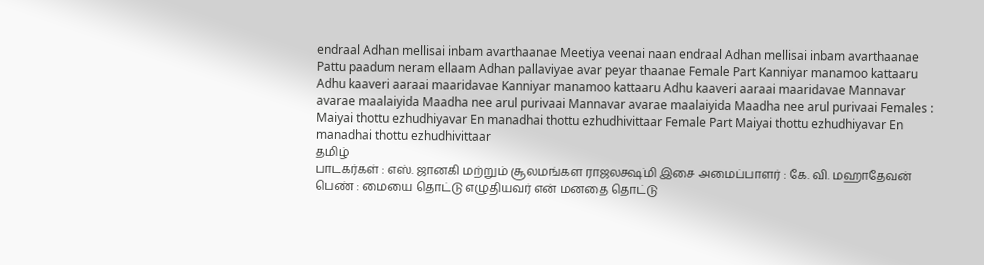endraal Adhan mellisai inbam avarthaanae Meetiya veenai naan endraal Adhan mellisai inbam avarthaanae Pattu paadum neram ellaam Adhan pallaviyae avar peyar thaanae Female Part Kanniyar manamoo kattaaru Adhu kaaveri aaraai maaridavae Kanniyar manamoo kattaaru Adhu kaaveri aaraai maaridavae Mannavar avarae maalaiyida Maadha nee arul purivaai Mannavar avarae maalaiyida Maadha nee arul purivaai Females : Maiyai thottu ezhudhiyavar En manadhai thottu ezhudhivittaar Female Part Maiyai thottu ezhudhiyavar En manadhai thottu ezhudhivittaar
தமிழ்
பாடகர்கள் : எஸ். ஜானகி மற்றும் சூலமங்கள ராஜலக்ஷ்மி இசை அமைப்பாளர் : கே. வி. மஹாதேவன் பெண் : மையை தொட்டு எழுதியவர் என் மனதை தொட்டு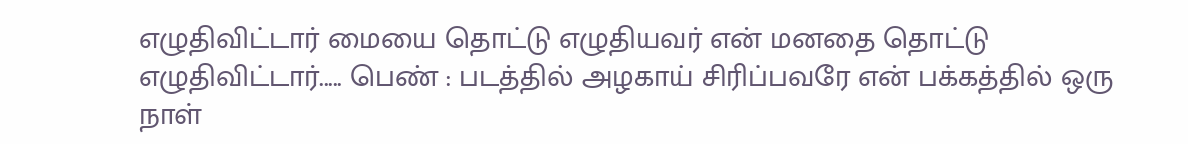எழுதிவிட்டார் மையை தொட்டு எழுதியவர் என் மனதை தொட்டு எழுதிவிட்டார்..... பெண் : படத்தில் அழகாய் சிரிப்பவரே என் பக்கத்தில் ஒரு நாள்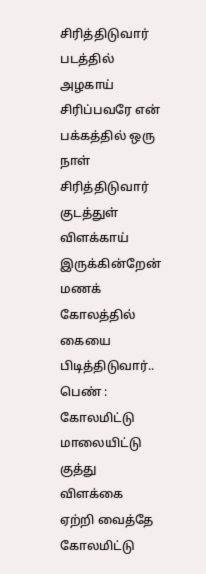சிரித்திடுவார் படத்தில் அழகாய் சிரிப்பவரே என் பக்கத்தில் ஒரு நாள் சிரித்திடுவார் குடத்துள் விளக்காய் இருக்கின்றேன் மணக் கோலத்தில் கையை பிடித்திடுவார்.. பெண் : கோலமிட்டு மாலையிட்டு குத்து விளக்கை ஏற்றி வைத்தே கோலமிட்டு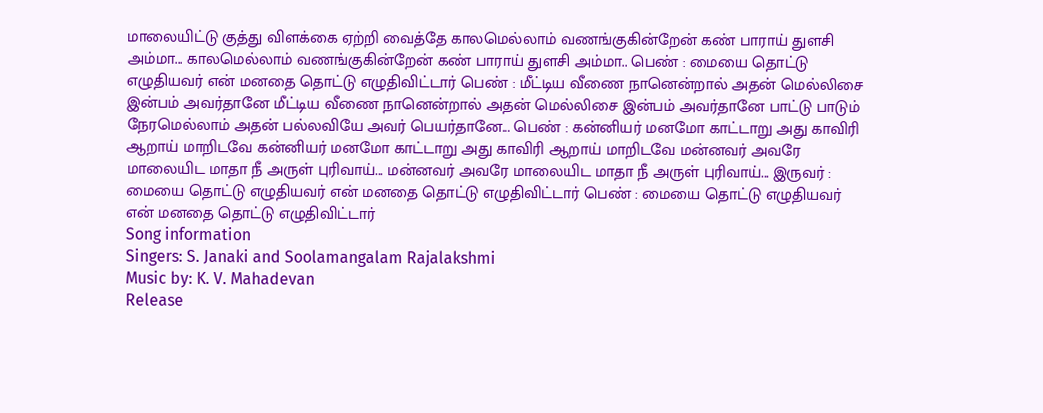மாலையிட்டு குத்து விளக்கை ஏற்றி வைத்தே காலமெல்லாம் வணங்குகின்றேன் கண் பாராய் துளசி அம்மா... காலமெல்லாம் வணங்குகின்றேன் கண் பாராய் துளசி அம்மா.. பெண் : மையை தொட்டு எழுதியவர் என் மனதை தொட்டு எழுதிவிட்டார் பெண் : மீட்டிய வீணை நானென்றால் அதன் மெல்லிசை இன்பம் அவர்தானே மீட்டிய வீணை நானென்றால் அதன் மெல்லிசை இன்பம் அவர்தானே பாட்டு பாடும் நேரமெல்லாம் அதன் பல்லவியே அவர் பெயர்தானே... பெண் : கன்னியர் மனமோ காட்டாறு அது காவிரி ஆறாய் மாறிடவே கன்னியர் மனமோ காட்டாறு அது காவிரி ஆறாய் மாறிடவே மன்னவர் அவரே மாலையிட மாதா நீ அருள் புரிவாய்... மன்னவர் அவரே மாலையிட மாதா நீ அருள் புரிவாய்... இருவர் : மையை தொட்டு எழுதியவர் என் மனதை தொட்டு எழுதிவிட்டார் பெண் : மையை தொட்டு எழுதியவர் என் மனதை தொட்டு எழுதிவிட்டார்
Song information
Singers: S. Janaki and Soolamangalam Rajalakshmi
Music by: K. V. Mahadevan
Release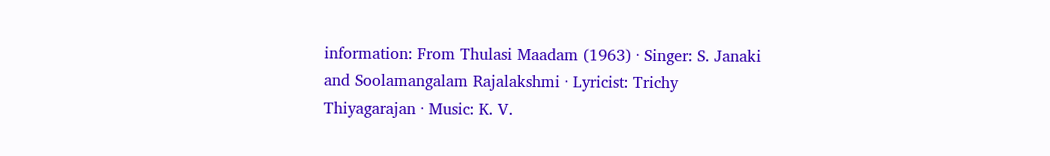information: From Thulasi Maadam (1963) · Singer: S. Janaki and Soolamangalam Rajalakshmi · Lyricist: Trichy Thiyagarajan · Music: K. V.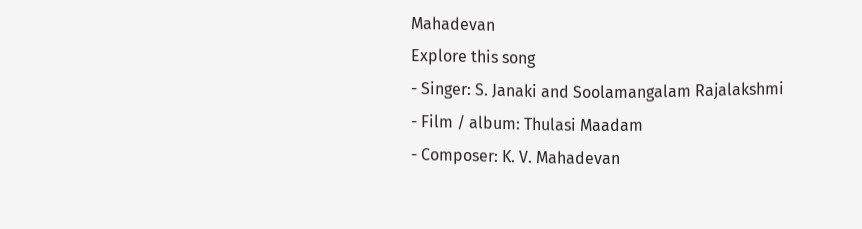Mahadevan
Explore this song
- Singer: S. Janaki and Soolamangalam Rajalakshmi
- Film / album: Thulasi Maadam
- Composer: K. V. Mahadevan